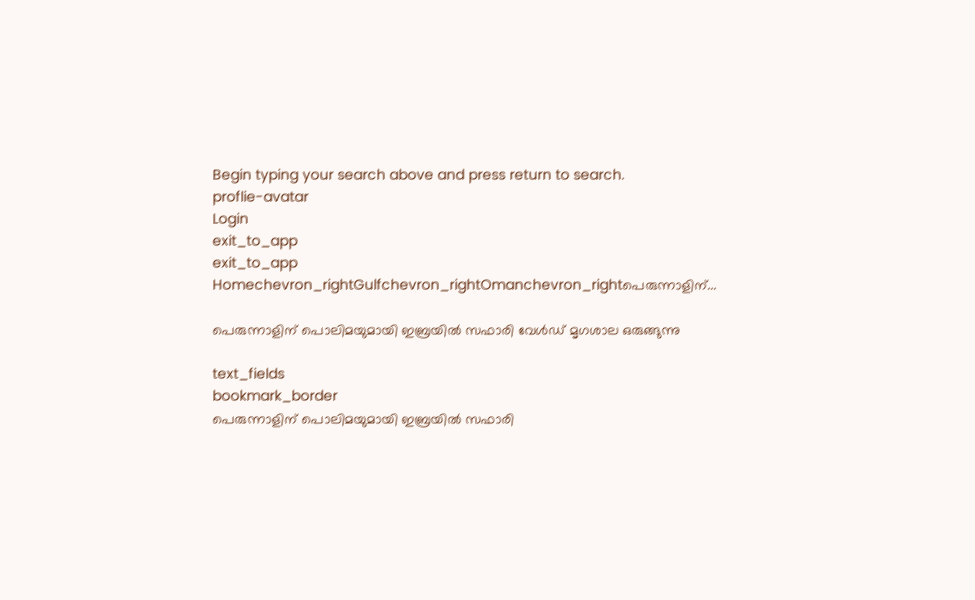Begin typing your search above and press return to search.
proflie-avatar
Login
exit_to_app
exit_to_app
Homechevron_rightGulfchevron_rightOmanchevron_rightപെരുന്നാളിന്...

പെരുന്നാളിന് പൊലിമയുമായി ഇബ്രയിൽ സഫാരി വേൾഡ് മൃഗശാല ഒരുങ്ങുന്നു

text_fields
bookmark_border
പെരുന്നാളിന് പൊലിമയുമായി ഇബ്രയിൽ സഫാരി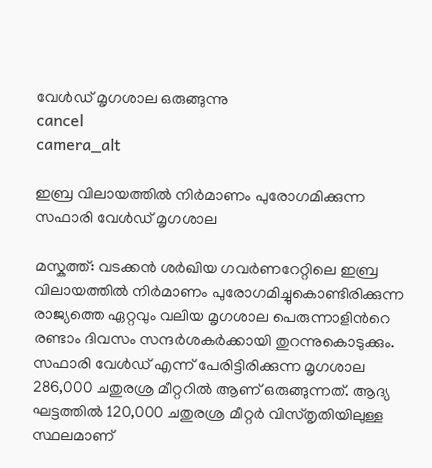വേൾഡ് മൃഗശാല ഒരുങ്ങുന്നു
cancel
camera_alt

ഇബ്ര വിലായത്തിൽ നിർമാണം പുരോഗമിക്കുന്ന സഫാരി വേൾഡ് മൃഗശാല

മസ്കത്ത്: വടക്കൻ ശർഖിയ ഗവർണറേറ്റിലെ ഇബ്ര വിലായത്തിൽ നിർമാണം പുരോഗമിച്ചുകൊണ്ടിരിക്കുന്ന രാജ്യത്തെ ഏറ്റവും വലിയ മൃഗശാല പെരുന്നാളിന്‍റെ രണ്ടാം ദിവസം സന്ദർശകർക്കായി തുറന്നുകൊടുക്കും. സഫാരി വേൾഡ് എന്ന് പേരിട്ടിരിക്കുന്ന മൃഗശാല 286,000 ചതുരശ്ര മീറ്ററിൽ ആണ് ഒരുങ്ങുന്നത്. ആദ്യ ഘട്ടത്തിൽ 120,000 ചതുരശ്ര മീറ്റർ വിസ്തൃതിയിലുള്ള സ്ഥലമാണ്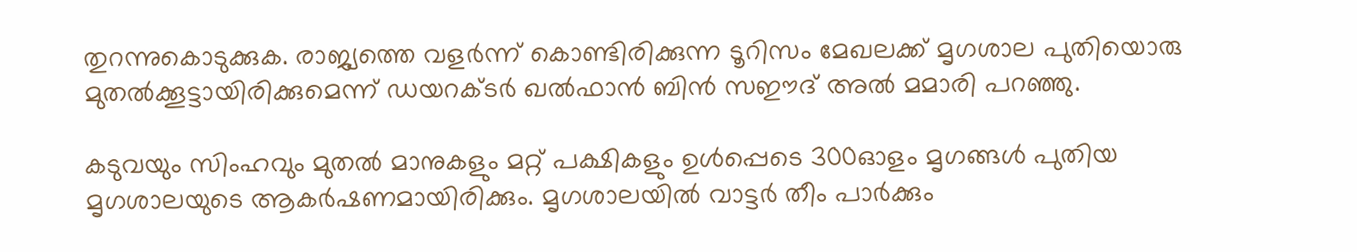തുറന്നുകൊടുക്കുക. രാജ്യത്തെ വളർന്ന് കൊണ്ടിരിക്കുന്ന ടൂറിസം മേഖലക്ക് മൃഗശാല പുതിയൊരു മുതൽക്കൂട്ടായിരിക്കുമെന്ന് ഡയറക്ടർ ഖൽഫാൻ ബിൻ സഈദ് അൽ മമാരി പറഞ്ഞു.

കടുവയും സിംഹവും മുതൽ മാനുകളും മറ്റ് പക്ഷികളും ഉൾപ്പെടെ 300ഓളം മൃഗങ്ങൾ പുതിയ മൃഗശാലയുടെ ആകർഷണമായിരിക്കും. മൃഗശാലയിൽ വാട്ടർ തീം പാർക്കും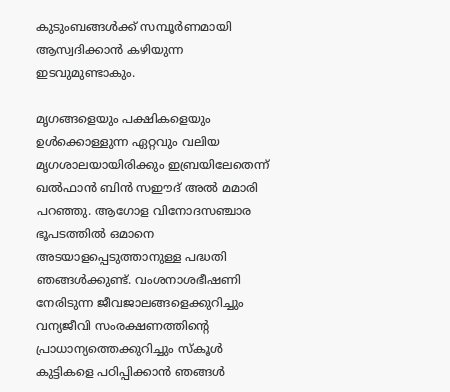കുടുംബങ്ങൾക്ക് സമ്പൂർണമായി ആസ്വദിക്കാൻ കഴിയുന്ന ഇടവുമുണ്ടാകും.

മൃഗങ്ങളെയും പക്ഷികളെയും ഉൾക്കൊള്ളുന്ന ഏറ്റവും വലിയ മൃഗശാലയായിരിക്കും ഇബ്രയിലേതെന്ന് ഖൽഫാൻ ബിൻ സഈദ് അൽ മമാരി പറഞ്ഞു. ആഗോള വിനോദസഞ്ചാര ഭൂപടത്തിൽ ഒമാനെ അടയാളപ്പെടുത്താനുള്ള പദ്ധതി ഞങ്ങൾക്കുണ്ട്. വംശനാശഭീഷണി നേരിടുന്ന ജീവജാലങ്ങളെക്കുറിച്ചും വന്യജീവി സംരക്ഷണത്തിന്‍റെ പ്രാധാന്യത്തെക്കുറിച്ചും സ്കൂൾ കുട്ടികളെ പഠിപ്പിക്കാൻ ഞങ്ങൾ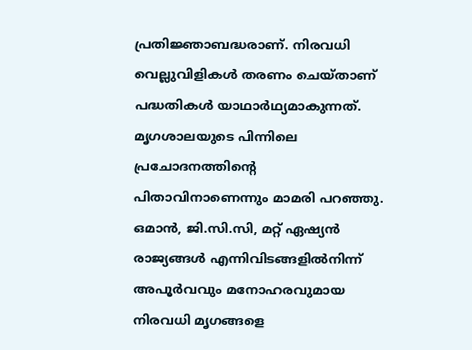പ്രതിജ്ഞാബദ്ധരാണ്. നിരവധി വെല്ലുവിളികൾ തരണം ചെയ്താണ് പദ്ധതികൾ യാഥാർഥ്യമാകുന്നത്. മൃഗശാലയുടെ പിന്നിലെ പ്രചോദനത്തിന്‍റെ പിതാവിനാണെന്നും മാമരി പറഞ്ഞു. ഒമാൻ, ജി.സി.സി, മറ്റ് ഏഷ്യൻ രാജ്യങ്ങൾ എന്നിവിടങ്ങളിൽനിന്ന് അപൂർവവും മനോഹരവുമായ നിരവധി മൃഗങ്ങളെ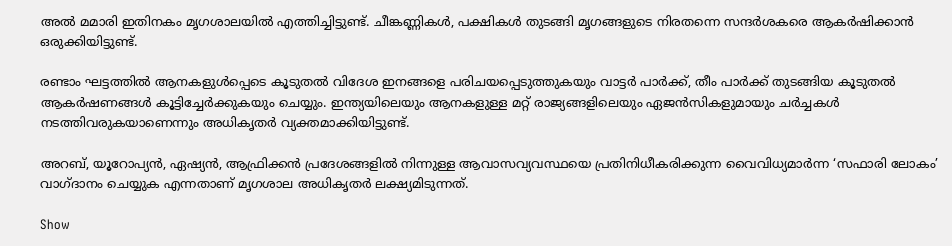അൽ മമാരി ഇതിനകം മൃഗശാലയിൽ എത്തിച്ചിട്ടുണ്ട്. ചീങ്കണ്ണികൾ, പക്ഷികൾ തുടങ്ങി മൃഗങ്ങളുടെ നിരതന്നെ സന്ദർശകരെ ആകർഷിക്കാൻ ഒരുക്കിയിട്ടുണ്ട്.

രണ്ടാം ഘട്ടത്തിൽ ആനകളുൾപ്പെടെ കൂടുതൽ വിദേശ ഇനങ്ങളെ പരിചയപ്പെടുത്തുകയും വാട്ടർ പാർക്ക്, തീം പാർക്ക് തുടങ്ങിയ കൂടുതൽ ആകർഷണങ്ങൾ കൂട്ടിച്ചേർക്കുകയും ചെയ്യും. ഇന്ത്യയിലെയും ആനകളുള്ള മറ്റ് രാജ്യങ്ങളിലെയും ഏജൻസികളുമായും ചർച്ചകൾ നടത്തിവരുകയാണെന്നും അധികൃതർ വ്യക്തമാക്കിയിട്ടുണ്ട്.

അറബ്, യൂറോപ്യൻ, ഏഷ്യൻ, ആഫ്രിക്കൻ പ്രദേശങ്ങളിൽ നിന്നുള്ള ആവാസവ്യവസ്ഥയെ പ്രതിനിധീകരിക്കുന്ന വൈവിധ്യമാർന്ന ‘സഫാരി ലോകം’ വാഗ്ദാനം ചെയ്യുക എന്നതാണ് മൃഗശാല അധികൃതർ ലക്ഷ്യമിടുന്നത്.

Show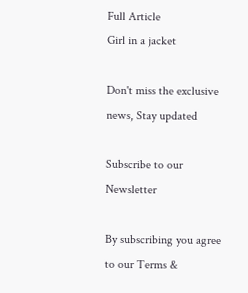Full Article
Girl in a jacket

Don't miss the exclusive news, Stay updated

Subscribe to our Newsletter

By subscribing you agree to our Terms &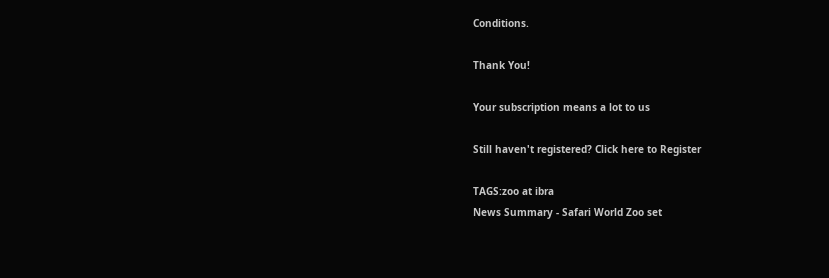Conditions.

Thank You!

Your subscription means a lot to us

Still haven't registered? Click here to Register

TAGS:zoo at ibra
News Summary - Safari World Zoo set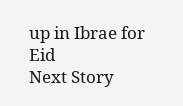up in Ibrae for Eid
Next Story